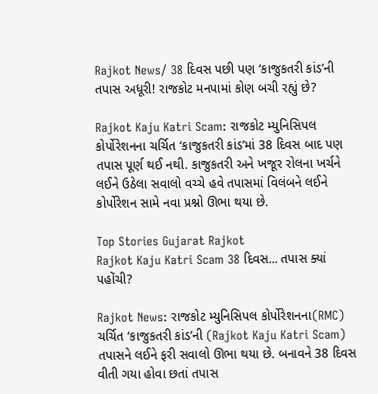Rajkot News/ 38 દિવસ પછી પણ ‘કાજુકતરી કાંડ’ની તપાસ અધૂરી! રાજકોટ મનપામાં કોણ બચી રહ્યું છે?

Rajkot Kaju Katri Scam: રાજકોટ મ્યુનિસિપલ કોર્પોરેશનના ચર્ચિત ‘કાજુકતરી કાંડ’માં 38 દિવસ બાદ પણ તપાસ પૂર્ણ થઈ નથી. કાજુકતરી અને ખજૂર રોલના ખર્ચને લઈને ઉઠેલા સવાલો વચ્ચે હવે તપાસમાં વિલંબને લઈને કોર્પોરેશન સામે નવા પ્રશ્નો ઊભા થયા છે.

Top Stories Gujarat Rajkot
Rajkot Kaju Katri Scam 38 દિવસ... તપાસ ક્યાં પહોંચી?

Rajkot News: રાજકોટ મ્યુનિસિપલ કોર્પોરેશનના(RMC) ચર્ચિત ‘કાજુકતરી કાંડ’ની (Rajkot Kaju Katri Scam) તપાસને લઈને ફરી સવાલો ઊભા થયા છે. બનાવને 38 દિવસ વીતી ગયા હોવા છતાં તપાસ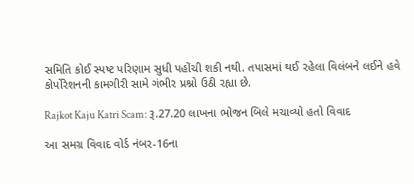સમિતિ કોઈ સ્પષ્ટ પરિણામ સુધી પહોંચી શકી નથી. તપાસમાં થઈ રહેલા વિલંબને લઈને હવે કોર્પોરેશનની કામગીરી સામે ગંભીર પ્રશ્નો ઉઠી રહ્યા છે.

Rajkot Kaju Katri Scam: રૂ.27.20 લાખના ભોજન બિલે મચાવ્યો હતો વિવાદ

આ સમગ્ર વિવાદ વોર્ડ નંબર-16ના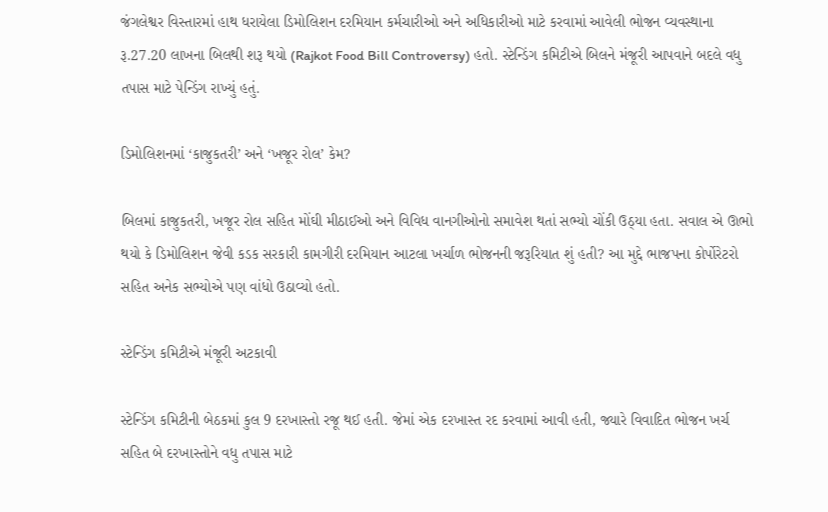જંગલેશ્વર વિસ્તારમાં હાથ ધરાયેલા ડિમોલિશન દરમિયાન કર્મચારીઓ અને અધિકારીઓ માટે કરવામાં આવેલી ભોજન વ્યવસ્થાના રૂ.27.20 લાખના બિલથી શરૂ થયો (Rajkot Food Bill Controversy) હતો. સ્ટેન્ડિંગ કમિટીએ બિલને મંજૂરી આપવાને બદલે વધુ તપાસ માટે પેન્ડિંગ રાખ્યું હતું.

ડિમોલિશનમાં ‘કાજુકતરી’ અને ‘ખજૂર રોલ’ કેમ?

બિલમાં કાજુકતરી, ખજૂર રોલ સહિત મોંઘી મીઠાઈઓ અને વિવિધ વાનગીઓનો સમાવેશ થતાં સભ્યો ચોંકી ઉઠ્યા હતા. સવાલ એ ઊભો થયો કે ડિમોલિશન જેવી કડક સરકારી કામગીરી દરમિયાન આટલા ખર્ચાળ ભોજનની જરૂરિયાત શું હતી? આ મુદ્દે ભાજપના કોર્પોરેટરો સહિત અનેક સભ્યોએ પણ વાંધો ઉઠાવ્યો હતો.

સ્ટેન્ડિંગ કમિટીએ મંજૂરી અટકાવી

સ્ટેન્ડિંગ કમિટીની બેઠકમાં કુલ 9 દરખાસ્તો રજૂ થઈ હતી. જેમાં એક દરખાસ્ત રદ કરવામાં આવી હતી, જ્યારે વિવાદિત ભોજન ખર્ચ સહિત બે દરખાસ્તોને વધુ તપાસ માટે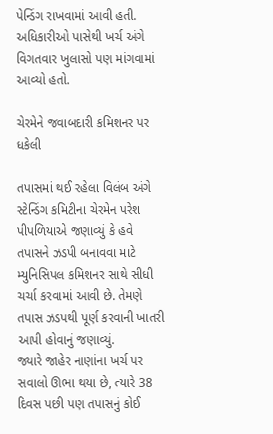પેન્ડિંગ રાખવામાં આવી હતી. અધિકારીઓ પાસેથી ખર્ચ અંગે વિગતવાર ખુલાસો પણ માંગવામાં આવ્યો હતો.

ચેરમેને જવાબદારી કમિશનર પર ધકેલી

તપાસમાં થઈ રહેલા વિલંબ અંગે સ્ટેન્ડિંગ કમિટીના ચેરમેન પરેશ પીપળિયાએ જણાવ્યું કે હવે તપાસને ઝડપી બનાવવા માટે મ્યુનિસિપલ કમિશનર સાથે સીધી ચર્ચા કરવામાં આવી છે. તેમણે તપાસ ઝડપથી પૂર્ણ કરવાની ખાતરી આપી હોવાનું જણાવ્યું.
જ્યારે જાહેર નાણાંના ખર્ચ પર સવાલો ઊભા થયા છે, ત્યારે 38 દિવસ પછી પણ તપાસનું કોઈ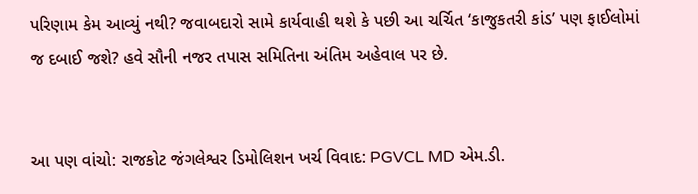પરિણામ કેમ આવ્યું નથી? જવાબદારો સામે કાર્યવાહી થશે કે પછી આ ચર્ચિત ‘કાજુકતરી કાંડ’ પણ ફાઈલોમાં જ દબાઈ જશે? હવે સૌની નજર તપાસ સમિતિના અંતિમ અહેવાલ પર છે.


આ પણ વાંચો: રાજકોટ જંગલેશ્વર ડિમોલિશન ખર્ચ વિવાદ: PGVCL MD એમ.ડી.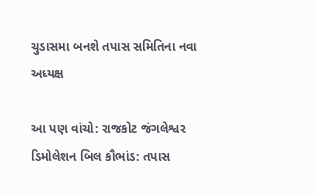ચુડાસમા બનશે તપાસ સમિતિના નવા અધ્યક્ષ

આ પણ વાંચો: રાજકોટ જંગલેશ્વર ડિમોલેશન બિલ કૌભાંડ: તપાસ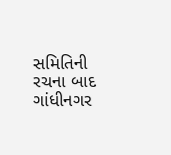સમિતિની રચના બાદ ગાંધીનગર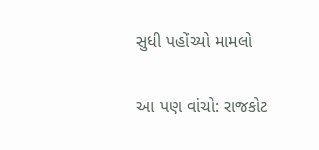સુધી પહોંચ્યો મામલો

આ પણ વાંચો: રાજકોટ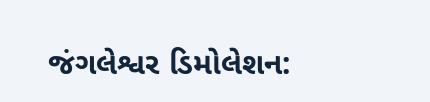જંગલેશ્વર ડિમોલેશન: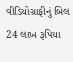વીડિયોગ્રાફીનું બિલ 24 લાખ રૂપિયા